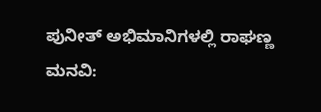ಪುನೀತ್ ಅಭಿಮಾನಿಗಳಲ್ಲಿ ರಾಘಣ್ಣ ಮನವಿ: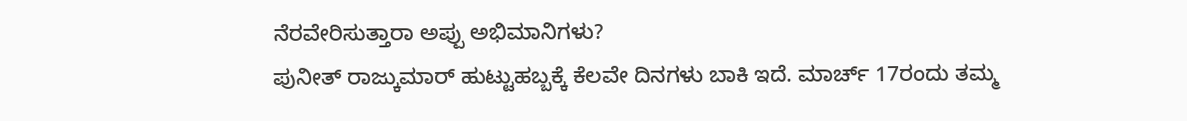ನೆರವೇರಿಸುತ್ತಾರಾ ಅಪ್ಪು ಅಭಿಮಾನಿಗಳು?
ಪುನೀತ್ ರಾಜ್ಕುಮಾರ್ ಹುಟ್ಟುಹಬ್ಬಕ್ಕೆ ಕೆಲವೇ ದಿನಗಳು ಬಾಕಿ ಇದೆ. ಮಾರ್ಚ್ 17ರಂದು ತಮ್ಮ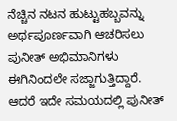ನೆಚ್ಚಿನ ನಟನ ಹುಟ್ಟುಹಬ್ಬವನ್ನು ಅರ್ಥಪೂರ್ಣವಾಗಿ ಆಚರಿಸಲು ಪುನೀತ್ ಅಭಿಮಾನಿಗಳು ಈಗಿನಿಂದಲೇ ಸಜ್ಜಾಗುತ್ತಿದ್ದಾರೆ.
ಆದರೆ ಇದೇ ಸಮಯದಲ್ಲಿ ಪುನೀತ್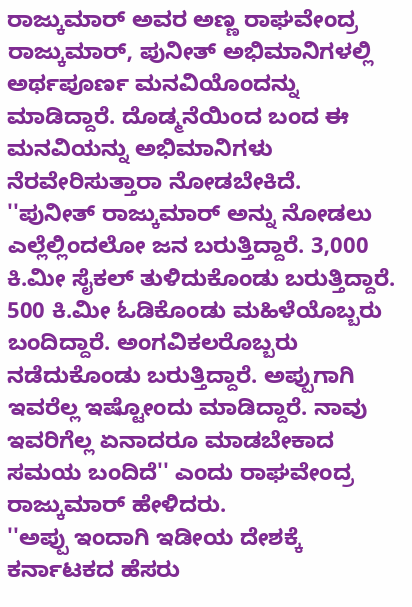ರಾಜ್ಕುಮಾರ್ ಅವರ ಅಣ್ಣ ರಾಘವೇಂದ್ರ ರಾಜ್ಕುಮಾರ್, ಪುನೀತ್ ಅಭಿಮಾನಿಗಳಲ್ಲಿ ಅರ್ಥಪೂರ್ಣ ಮನವಿಯೊಂದನ್ನು ಮಾಡಿದ್ದಾರೆ. ದೊಡ್ಮನೆಯಿಂದ ಬಂದ ಈ ಮನವಿಯನ್ನು ಅಭಿಮಾನಿಗಳು ನೆರವೇರಿಸುತ್ತಾರಾ ನೋಡಬೇಕಿದೆ.
''ಪುನೀತ್ ರಾಜ್ಕುಮಾರ್ ಅನ್ನು ನೋಡಲು ಎಲ್ಲೆಲ್ಲಿಂದಲೋ ಜನ ಬರುತ್ತಿದ್ದಾರೆ. 3,000 ಕಿ.ಮೀ ಸೈಕಲ್ ತುಳಿದುಕೊಂಡು ಬರುತ್ತಿದ್ದಾರೆ. 500 ಕಿ.ಮೀ ಓಡಿಕೊಂಡು ಮಹಿಳೆಯೊಬ್ಬರು ಬಂದಿದ್ದಾರೆ. ಅಂಗವಿಕಲರೊಬ್ಬರು ನಡೆದುಕೊಂಡು ಬರುತ್ತಿದ್ದಾರೆ. ಅಪ್ಪುಗಾಗಿ ಇವರೆಲ್ಲ ಇಷ್ಟೋಂದು ಮಾಡಿದ್ದಾರೆ. ನಾವು ಇವರಿಗೆಲ್ಲ ಏನಾದರೂ ಮಾಡಬೇಕಾದ ಸಮಯ ಬಂದಿದೆ'' ಎಂದು ರಾಘವೇಂದ್ರ ರಾಜ್ಕುಮಾರ್ ಹೇಳಿದರು.
''ಅಪ್ಪು ಇಂದಾಗಿ ಇಡೀಯ ದೇಶಕ್ಕೆ ಕರ್ನಾಟಕದ ಹೆಸರು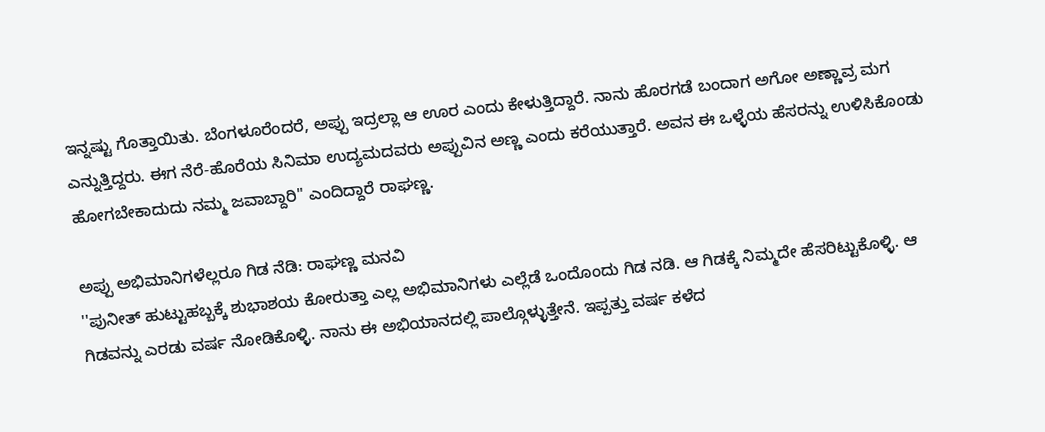ಇನ್ನಷ್ಟು ಗೊತ್ತಾಯಿತು. ಬೆಂಗಳೂರೆಂದರೆ, ಅಪ್ಪು ಇದ್ರಲ್ಲಾ ಆ ಊರ ಎಂದು ಕೇಳುತ್ತಿದ್ದಾರೆ. ನಾನು ಹೊರಗಡೆ ಬಂದಾಗ ಅಗೋ ಅಣ್ಣಾವ್ರ ಮಗ ಎನ್ನುತ್ತಿದ್ದರು. ಈಗ ನೆರೆ-ಹೊರೆಯ ಸಿನಿಮಾ ಉದ್ಯಮದವರು ಅಪ್ಪುವಿನ ಅಣ್ಣ ಎಂದು ಕರೆಯುತ್ತಾರೆ. ಅವನ ಈ ಒಳ್ಳೆಯ ಹೆಸರನ್ನು ಉಳಿಸಿಕೊಂಡು ಹೋಗಬೇಕಾದುದು ನಮ್ಮ ಜವಾಬ್ದಾರಿ'' ಎಂದಿದ್ದಾರೆ ರಾಘಣ್ಣ.

ಅಪ್ಪು ಅಭಿಮಾನಿಗಳೆಲ್ಲರೂ ಗಿಡ ನೆಡಿ: ರಾಘಣ್ಣ ಮನವಿ
''ಪುನೀತ್ ಹುಟ್ಟುಹಬ್ಬಕ್ಕೆ ಶುಭಾಶಯ ಕೋರುತ್ತಾ ಎಲ್ಲ ಅಭಿಮಾನಿಗಳು ಎಲ್ಲೆಡೆ ಒಂದೊಂದು ಗಿಡ ನಡಿ. ಆ ಗಿಡಕ್ಕೆ ನಿಮ್ಮದೇ ಹೆಸರಿಟ್ಟುಕೊಳ್ಳಿ. ಆ ಗಿಡವನ್ನು ಎರಡು ವರ್ಷ ನೋಡಿಕೊಳ್ಳಿ. ನಾನು ಈ ಅಭಿಯಾನದಲ್ಲಿ ಪಾಲ್ಗೊಳ್ಳುತ್ತೇನೆ. ಇಪ್ಪತ್ತು ವರ್ಷ ಕಳೆದ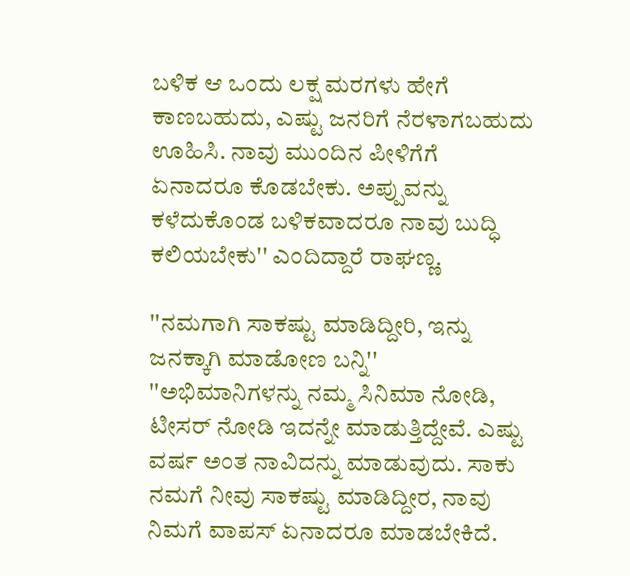ಬಳಿಕ ಆ ಒಂದು ಲಕ್ಷ ಮರಗಳು ಹೇಗೆ ಕಾಣಬಹುದು, ಎಷ್ಟು ಜನರಿಗೆ ನೆರಳಾಗಬಹುದು ಊಹಿಸಿ. ನಾವು ಮುಂದಿನ ಪೀಳಿಗೆಗೆ ಏನಾದರೂ ಕೊಡಬೇಕು. ಅಪ್ಪುವನ್ನು ಕಳೆದುಕೊಂಡ ಬಳಿಕವಾದರೂ ನಾವು ಬುದ್ಧಿ ಕಲಿಯಬೇಕು'' ಎಂದಿದ್ದಾರೆ ರಾಘಣ್ಣ.

''ನಮಗಾಗಿ ಸಾಕಷ್ಟು ಮಾಡಿದ್ದೀರಿ, ಇನ್ನು ಜನಕ್ಕಾಗಿ ಮಾಡೋಣ ಬನ್ನಿ''
''ಅಭಿಮಾನಿಗಳನ್ನು ನಮ್ಮ ಸಿನಿಮಾ ನೋಡಿ, ಟೀಸರ್ ನೋಡಿ ಇದನ್ನೇ ಮಾಡುತ್ತಿದ್ದೇವೆ. ಎಷ್ಟು ವರ್ಷ ಅಂತ ನಾವಿದನ್ನು ಮಾಡುವುದು. ಸಾಕು ನಮಗೆ ನೀವು ಸಾಕಷ್ಟು ಮಾಡಿದ್ದೀರ, ನಾವು ನಿಮಗೆ ವಾಪಸ್ ಏನಾದರೂ ಮಾಡಬೇಕಿದೆ.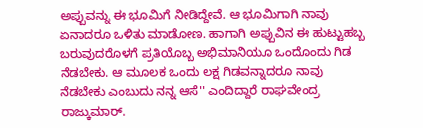ಅಪ್ಪುವನ್ನು ಈ ಭೂಮಿಗೆ ನೀಡಿದ್ದೇವೆ. ಆ ಭೂಮಿಗಾಗಿ ನಾವು ಏನಾದರೂ ಒಳಿತು ಮಾಡೋಣ. ಹಾಗಾಗಿ ಅಪ್ಪುವಿನ ಈ ಹುಟ್ಟುಹಬ್ಬ ಬರುವುದರೊಳಗೆ ಪ್ರತಿಯೊಬ್ಬ ಅಭಿಮಾನಿಯೂ ಒಂದೊಂದು ಗಿಡ ನೆಡಬೇಕು. ಆ ಮೂಲಕ ಒಂದು ಲಕ್ಷ ಗಿಡವನ್ನಾದರೂ ನಾವು ನೆಡಬೇಕು ಎಂಬುದು ನನ್ನ ಆಸೆ'' ಎಂದಿದ್ದಾರೆ ರಾಘವೇಂದ್ರ ರಾಜ್ಕುಮಾರ್.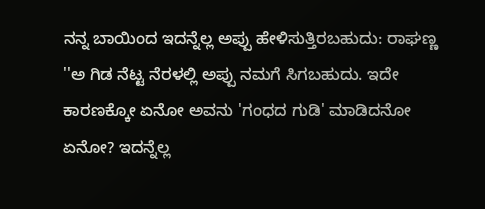ನನ್ನ ಬಾಯಿಂದ ಇದನ್ನೆಲ್ಲ ಅಪ್ಪು ಹೇಳಿಸುತ್ತಿರಬಹುದು: ರಾಘಣ್ಣ
''ಅ ಗಿಡ ನೆಟ್ಟ ನೆರಳಲ್ಲಿ ಅಪ್ಪು ನಮಗೆ ಸಿಗಬಹುದು. ಇದೇ ಕಾರಣಕ್ಕೋ ಏನೋ ಅವನು 'ಗಂಧದ ಗುಡಿ' ಮಾಡಿದನೋ ಏನೋ? ಇದನ್ನೆಲ್ಲ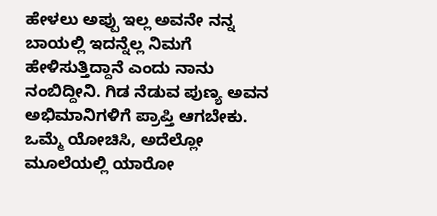ಹೇಳಲು ಅಪ್ಪು ಇಲ್ಲ ಅವನೇ ನನ್ನ ಬಾಯಲ್ಲಿ ಇದನ್ನೆಲ್ಲ ನಿಮಗೆ ಹೇಳಿಸುತ್ತಿದ್ದಾನೆ ಎಂದು ನಾನು ನಂಬಿದ್ದೀನಿ. ಗಿಡ ನೆಡುವ ಪುಣ್ಯ ಅವನ ಅಭಿಮಾನಿಗಳಿಗೆ ಪ್ರಾಪ್ತಿ ಆಗಬೇಕು. ಒಮ್ಮೆ ಯೋಚಿಸಿ, ಅದೆಲ್ಲೋ ಮೂಲೆಯಲ್ಲಿ ಯಾರೋ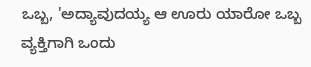ಒಬ್ಬ, 'ಅದ್ಯಾವುದಯ್ಯ ಆ ಊರು ಯಾರೋ ಒಬ್ಬ ವ್ಯಕ್ತಿಗಾಗಿ ಒಂದು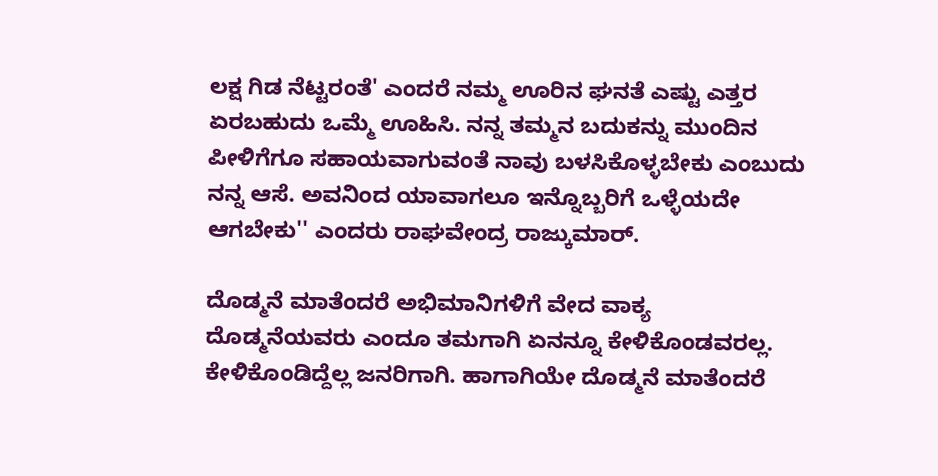ಲಕ್ಷ ಗಿಡ ನೆಟ್ಟರಂತೆ' ಎಂದರೆ ನಮ್ಮ ಊರಿನ ಘನತೆ ಎಷ್ಟು ಎತ್ತರ ಏರಬಹುದು ಒಮ್ಮೆ ಊಹಿಸಿ. ನನ್ನ ತಮ್ಮನ ಬದುಕನ್ನು ಮುಂದಿನ ಪೀಳಿಗೆಗೂ ಸಹಾಯವಾಗುವಂತೆ ನಾವು ಬಳಸಿಕೊಳ್ಳಬೇಕು ಎಂಬುದು ನನ್ನ ಆಸೆ. ಅವನಿಂದ ಯಾವಾಗಲೂ ಇನ್ನೊಬ್ಬರಿಗೆ ಒಳ್ಳೆಯದೇ ಆಗಬೇಕು'' ಎಂದರು ರಾಘವೇಂದ್ರ ರಾಜ್ಕುಮಾರ್.

ದೊಡ್ಮನೆ ಮಾತೆಂದರೆ ಅಭಿಮಾನಿಗಳಿಗೆ ವೇದ ವಾಕ್ಯ
ದೊಡ್ಮನೆಯವರು ಎಂದೂ ತಮಗಾಗಿ ಏನನ್ನೂ ಕೇಳಿಕೊಂಡವರಲ್ಲ. ಕೇಳಿಕೊಂಡಿದ್ದೆಲ್ಲ ಜನರಿಗಾಗಿ. ಹಾಗಾಗಿಯೇ ದೊಡ್ಮನೆ ಮಾತೆಂದರೆ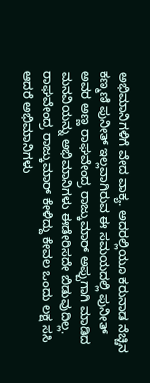ಅಭಿಮಾನಿಗಳಿಗೆ ವೇದ ವಾಕ್ಯ. ಅದರಲ್ಲಿಯೂ ಕರುನಾಡ ನೆಚ್ಚಿನ ಕಣ್ಮಣಿ ಪುನೀತ್ ಇಲ್ಲವಾಗಿರುವ ಈ ಸಮಯದಲ್ಲಿ ಪುನೀತ್ ಅವರ ಅಣ್ಣ ರಾಘವೇಂದ್ರ ರಾಜ್ಕುಮಾರ್ ಅಪ್ಪುಗಾಗಿ ಮಾಡಿದ ಮನವಿಯನ್ನು ಅಭಿಮಾನಿಗಳು ಈಡೇರಿಸದೇ ಬಿಡುವುದಿಲ್ಲ. ರಾಘವೇಂದ್ರ ರಾಜ್ಕುಮಾರ್ ಕೇಳಿದ್ದು ಕೇವಲ ಒಂದು ಲಕ್ಷ ಸಸಿ ಆದರೆ ಅಭಿಮಾನಿಗಳು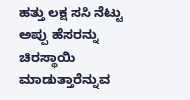ಹತ್ತು ಲಕ್ಷ ಸಸಿ ನೆಟ್ಟು ಅಪ್ಪು ಹೆಸರನ್ನು ಚಿರಸ್ಥಾಯಿ ಮಾಡುತ್ತಾರೆನ್ನುವ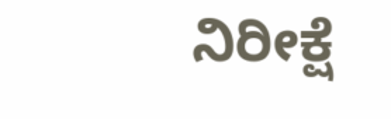ನಿರೀಕ್ಷೆ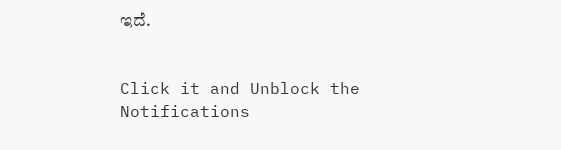ಇದೆ.


Click it and Unblock the Notifications